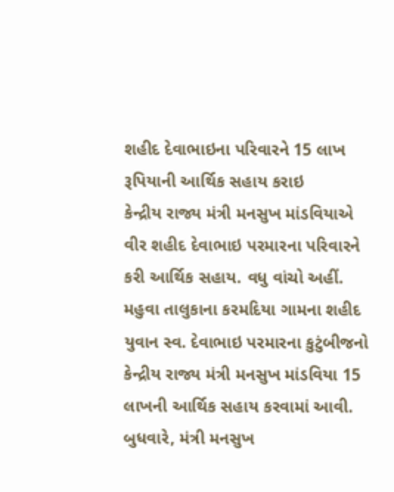શહીદ દેવાભાઇના પરિવારને 15 લાખ રૂપિયાની આર્થિક સહાય કરાઇ
કેન્દ્રીય રાજ્ય મંત્રી મનસુખ માંડવિયાએ વીર શહીદ દેવાભાઇ પરમારના પરિવારને કરી આર્થિક સહાય. વધુ વાંચો અહીં.
મહુવા તાલુકાના કરમદિયા ગામના શહીદ યુવાન સ્વ. દેવાભાઇ પરમારના કુટુંબીજનો કેન્દ્રીય રાજ્ય મંત્રી મનસુખ માંડવિયા 15 લાખની આર્થિક સહાય કરવામાં આવી. બુધવારે, મંત્રી મનસુખ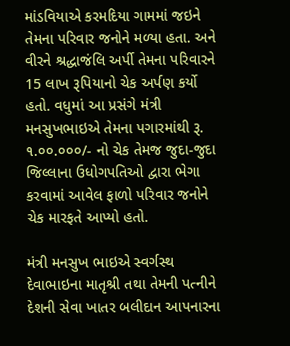માંડવિયાએ કરમદિયા ગામમાં જઇને તેમના પરિવાર જનોને મળ્યા હતા. અને વીરને શ્રદ્ધાજંલિ અર્પી તેમના પરિવારને 15 લાખ રૂપિયાનો ચેક અર્પણ કર્યો હતો. વધુમાં આ પ્રસંગે મંત્રી મનસુખભાઇએ તેમના પગારમાંથી રૂ. ૧.૦૦.૦૦૦/- નો ચેક તેમજ જુદા-જુદા જિલ્લાના ઉધોગપતિઓ દ્વારા ભેગા કરવામાં આવેલ ફાળો પરિવાર જનોને ચેક મારફતે આપ્યો હતો.

મંત્રી મનસુખ ભાઇએ સ્વર્ગસ્થ દેવાભાઇના માતૃશ્રી તથા તેમની પત્નીને દેશની સેવા ખાતર બલીદાન આપનારના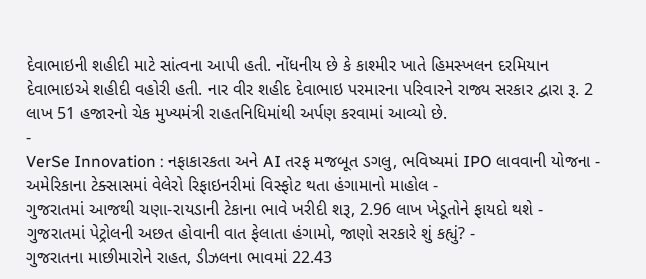દેવાભાઇની શહીદી માટે સાંત્વના આપી હતી. નોંધનીય છે કે કાશ્મીર ખાતે હિમસ્ખલન દરમિયાન દેવાભાઇએ શહીદી વહોરી હતી. નાર વીર શહીદ દેવાભાઇ પરમારના પરિવારને રાજ્ય સરકાર દ્વારા રૂ. 2 લાખ 51 હજારનો ચેક મુખ્યમંત્રી રાહતનિધિમાંથી અર્પણ કરવામાં આવ્યો છે.
-
VerSe Innovation : નફાકારકતા અને AI તરફ મજબૂત ડગલુ, ભવિષ્યમાં IPO લાવવાની યોજના -
અમેરિકાના ટેક્સાસમાં વેલેરો રિફાઇનરીમાં વિસ્ફોટ થતા હંગામાનો માહોલ -
ગુજરાતમાં આજથી ચણા-રાયડાની ટેકાના ભાવે ખરીદી શરૂ, 2.96 લાખ ખેડૂતોને ફાયદો થશે -
ગુજરાતમાં પેટ્રોલની અછત હોવાની વાત ફેલાતા હંગામો, જાણો સરકારે શું કહ્યું? -
ગુજરાતના માછીમારોને રાહત, ડીઝલના ભાવમાં 22.43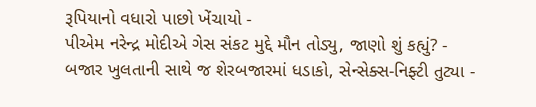રૂપિયાનો વધારો પાછો ખેંચાયો -
પીએમ નરેન્દ્ર મોદીએ ગેસ સંકટ મુદ્દે મૌન તોડ્યુ, જાણો શું કહ્યું? -
બજાર ખુલતાની સાથે જ શેરબજારમાં ધડાકો, સેન્સેક્સ-નિફ્ટી તુટ્યા -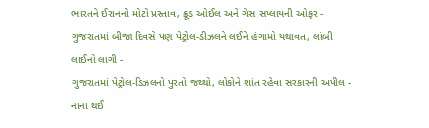ભારતને ઈરાનનો મોટો પ્રસ્તાવ, ક્રૂડ ઓઈલ અને ગેસ સપ્લાયની ઓફર -
ગુજરાતમાં બીજા દિવસે પણ પેટ્રોલ-ડીઝલને લઈને હંગામો યથાવત, લાંબી લાઈનો લાગી -
ગુજરાતમાં પેટ્રોલ-ડિઝલનો પુરતો જથ્થો, લોકોને શાંત રહેવા સરકારની અપીલ -
નાના થઈ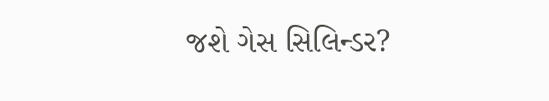જશે ગેસ સિલિન્ડર?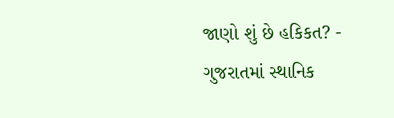જાણો શું છે હકિકત? -
ગુજરાતમાં સ્થાનિક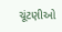ચૂંટણીઓ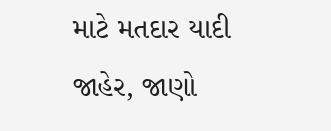માટે મતદાર યાદી જાહેર, જાણો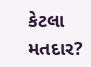કેટલા મતદાર?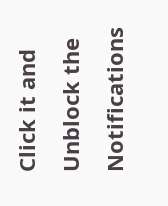Click it and Unblock the Notifications